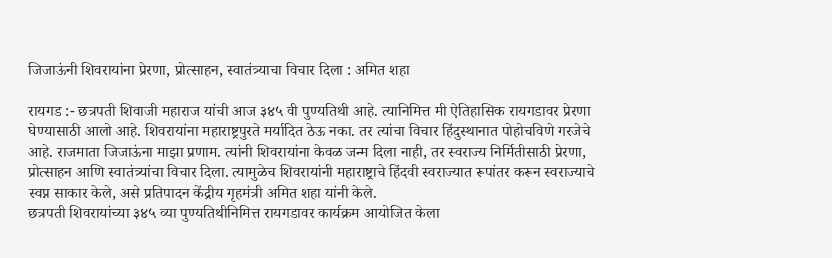जिजाऊंनी शिवरायांना प्रेरणा, प्रोत्साहन, स्वातंत्र्याचा विचार दिला : अमित शहा

रायगड :- छत्रपती शिवाजी महाराज यांची आज ३४५ वी पुण्यतिथी आहे. त्यानिमित्त मी ऐतिहासिक रायगडावर प्रेरणा घेण्यासाठी आलो आहे. शिवरायांना महाराष्ट्रपुरते मर्यादित ठेऊ नका. तर त्यांचा विचार हिंदुस्थानात पोहोचविणे गरजेचे आहे. राजमाता जिजाऊंना माझा प्रणाम. त्यांनी शिवरायांना केवळ जन्म दिला नाही, तर स्वराज्य निर्मितीसाठी प्रेरणा, प्रोत्साहन आणि स्वातंत्र्यांचा विचार दिला. त्यामुळेच शिवरायांनी महाराष्ट्राचे हिंदवी स्वराज्यात रूपांतर करून स्वराज्याचे स्वप्न साकार केले, असे प्रतिपादन केंद्रीय गृहमंत्री अमित शहा यांनी केले.
छत्रपती शिवरायांच्या ३४५ व्या पुण्यतिथीनिमित्त रायगडावर कार्यक्रम आयोजित केला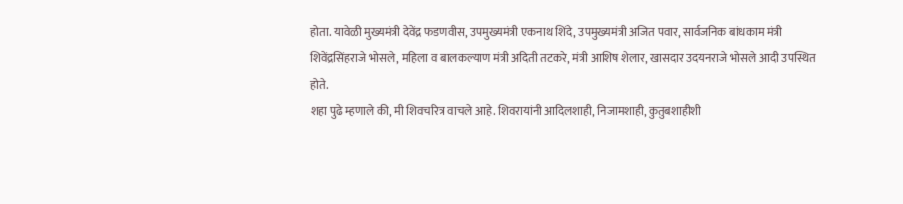होता. यावेळी मुख्यमंत्री देवेंद्र फडणवीस, उपमुख्यमंत्री एकनाथ शिंदे, उपमुख्यमंत्री अजित पवार, सार्वजनिक बांधकाम मंत्री शिवेंद्रसिंहराजे भोसले, महिला व बालकल्याण मंत्री अदिती तटकरे, मंत्री आशिष शेलार, खासदार उदयनराजे भोसले आदी उपस्थित होते.
शहा पुढे म्हणाले की, मी शिवचरित्र वाचले आहे. शिवरायांनी आदिलशाही, निजामशाही, कुतुबशाहीशी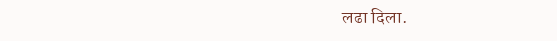लढा दिला.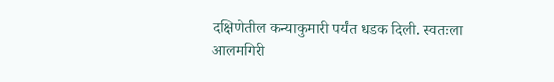दक्षिणेतील कन्याकुमारी पर्यंत धडक दिली. स्वतःला आलमगिरी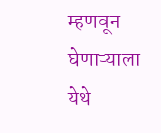म्हणवून घेणाऱ्याला येथे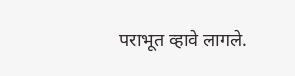पराभूत व्हावे लागले.